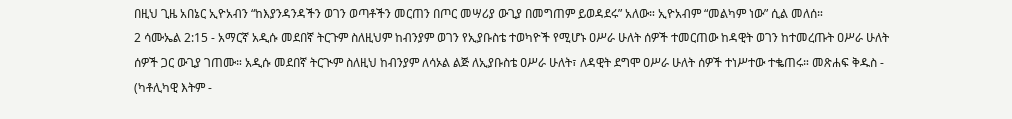በዚህ ጊዜ አበኔር ኢዮአብን “ከእያንዳንዳችን ወገን ወጣቶችን መርጠን በጦር መሣሪያ ውጊያ በመግጠም ይወዳደሩ” አለው። ኢዮአብም “መልካም ነው” ሲል መለሰ።
2 ሳሙኤል 2:15 - አማርኛ አዲሱ መደበኛ ትርጉም ስለዚህም ከብንያም ወገን የኢያቡስቴ ተወካዮች የሚሆኑ ዐሥራ ሁለት ሰዎች ተመርጠው ከዳዊት ወገን ከተመረጡት ዐሥራ ሁለት ሰዎች ጋር ውጊያ ገጠሙ። አዲሱ መደበኛ ትርጒም ስለዚህ ከብንያም ለሳኦል ልጅ ለኢያቡስቴ ዐሥራ ሁለት፣ ለዳዊት ደግሞ ዐሥራ ሁለት ሰዎች ተነሥተው ተቈጠሩ። መጽሐፍ ቅዱስ - (ካቶሊካዊ እትም -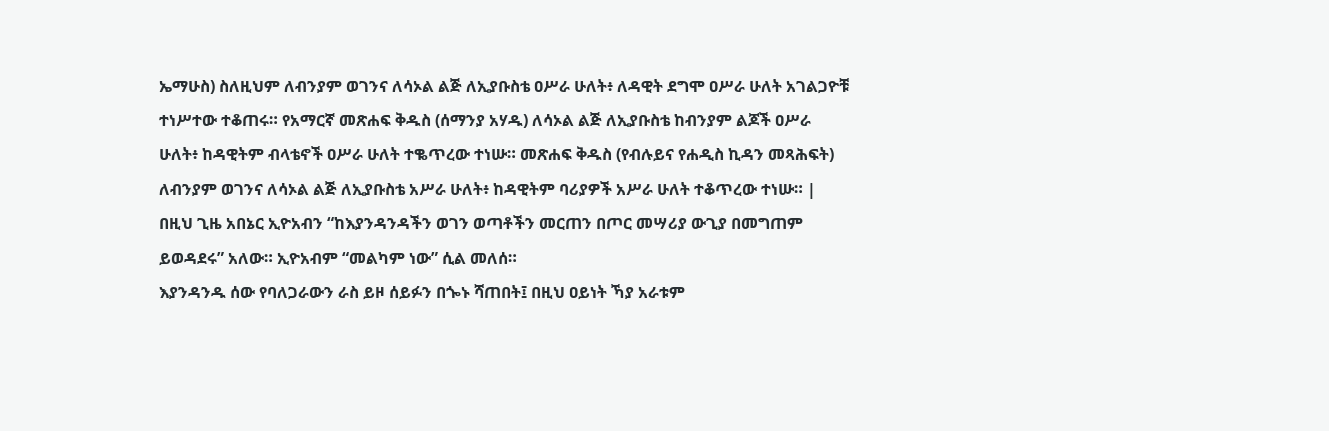ኤማሁስ) ስለዚህም ለብንያም ወገንና ለሳኦል ልጅ ለኢያቡስቴ ዐሥራ ሁለት፥ ለዳዊት ደግሞ ዐሥራ ሁለት አገልጋዮቹ ተነሥተው ተቆጠሩ። የአማርኛ መጽሐፍ ቅዱስ (ሰማንያ አሃዱ) ለሳኦል ልጅ ለኢያቡስቴ ከብንያም ልጆች ዐሥራ ሁለት፥ ከዳዊትም ብላቴኖች ዐሥራ ሁለት ተቈጥረው ተነሡ። መጽሐፍ ቅዱስ (የብሉይና የሐዲስ ኪዳን መጻሕፍት) ለብንያም ወገንና ለሳኦል ልጅ ለኢያቡስቴ አሥራ ሁለት፥ ከዳዊትም ባሪያዎች አሥራ ሁለት ተቆጥረው ተነሡ። |
በዚህ ጊዜ አበኔር ኢዮአብን “ከእያንዳንዳችን ወገን ወጣቶችን መርጠን በጦር መሣሪያ ውጊያ በመግጠም ይወዳደሩ” አለው። ኢዮአብም “መልካም ነው” ሲል መለሰ።
እያንዳንዱ ሰው የባለጋራውን ራስ ይዞ ሰይፉን በጐኑ ሻጠበት፤ በዚህ ዐይነት ኻያ አራቱም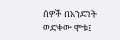ሰዎች በአንድነት ወድቀው ሞቱ፤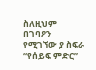ስለዚህም በገባዖን የሚገኘው ያ ስፍራ “የሰይፍ ምድር”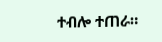ተብሎ ተጠራ።